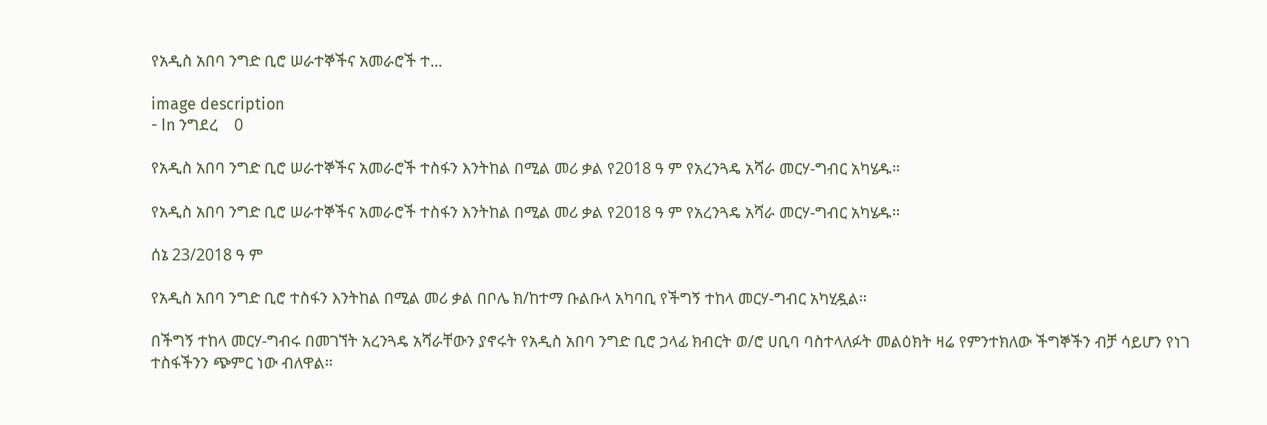የአዲስ አበባ ንግድ ቢሮ ሠራተኞችና አመራሮች ተ...

image description
- In ንግደረ    0

የአዲስ አበባ ንግድ ቢሮ ሠራተኞችና አመራሮች ተስፋን እንትከል በሚል መሪ ቃል የ2018 ዓ ም የአረንጓዴ አሻራ መርሃ-ግብር አካሄዱ።

የአዲስ አበባ ንግድ ቢሮ ሠራተኞችና አመራሮች ተስፋን እንትከል በሚል መሪ ቃል የ2018 ዓ ም የአረንጓዴ አሻራ መርሃ-ግብር አካሄዱ።

ሰኔ 23/2018 ዓ ም

የአዲስ አበባ ንግድ ቢሮ ተስፋን እንትከል በሚል መሪ ቃል በቦሌ ክ/ከተማ ቡልቡላ አካባቢ የችግኝ ተከላ መርሃ-ግብር አካሂዷል።

በችግኝ ተከላ መርሃ-ግብሩ በመገኘት አረንጓዴ አሻራቸውን ያኖሩት የአዲስ አበባ ንግድ ቢሮ ኃላፊ ክብርት ወ/ሮ ሀቢባ ባስተላለፉት መልዕክት ዛሬ የምንተክለው ችግኞችን ብቻ ሳይሆን የነገ ተስፋችንን ጭምር ነው ብለዋል።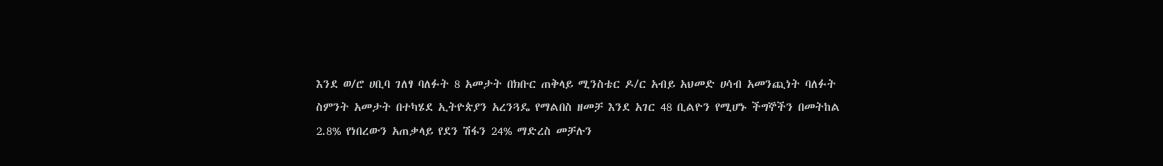እንደ ወ/ሮ ሀቢባ ገለፃ ባለፉት 8 አመታት በክቡር ጠቅላይ ሚንስቴር ዶ/ር አብይ አህመድ ሀሳብ አመንጪነት ባለፉት ስምንት አመታት በተካሄደ ኢትዮጵያን አረንጓዴ የማልበስ ዘመቻ እንደ አገር 48 ቢልዮን የሚሆኑ ችግኞችን በመትከል 2.8% የነበረውን አጠቃላይ የደን ሽፋን 24% ማድረስ መቻሉን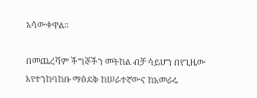አሳውቀዋል።

በመጨረሻም ችግኞችን መትከል ብቻ ሳይሆን በየጊዜው እየተንከባከቡ ማፅደቅ ከሠራተኛውና ከአመራሩ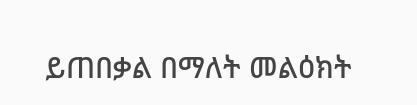ይጠበቃል በማለት መልዕክት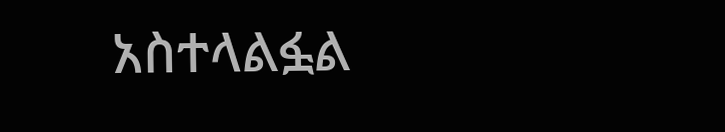አስተላልፏል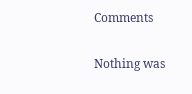Comments

Nothing was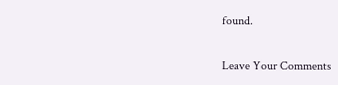found.

Leave Your Comments